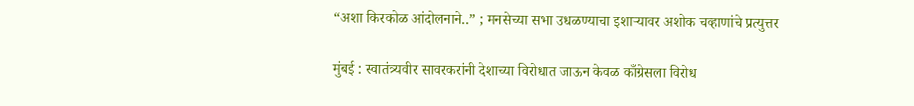“अशा किरकोळ आंदोलनाने..” ; मनसेच्या सभा उधळण्याचा इशाऱ्यावर अशोक चव्हाणांचे प्रत्युत्तर

मुंबई : स्वातंत्र्यवीर सावरकरांनी देशाच्या विरोधात जाऊन केवळ काँग्रेसला विरोध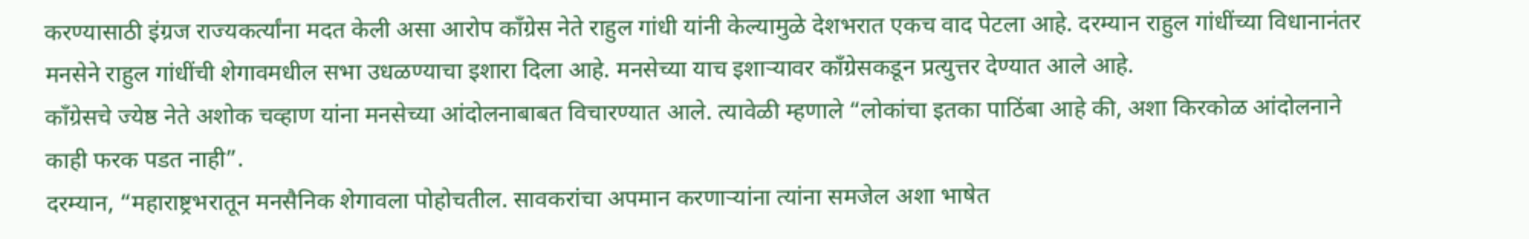करण्यासाठी इंग्रज राज्यकर्त्यांना मदत केली असा आरोप काँग्रेस नेते राहुल गांधी यांनी केल्यामुळे देशभरात एकच वाद पेटला आहे. दरम्यान राहुल गांधींच्या विधानानंतर मनसेने राहुल गांधींची शेगावमधील सभा उधळण्याचा इशारा दिला आहे. मनसेच्या याच इशाऱ्यावर काँग्रेसकडून प्रत्युत्तर देण्यात आले आहे.
काँग्रेसचे ज्येष्ठ नेते अशोक चव्हाण यांना मनसेच्या आंदोलनाबाबत विचारण्यात आले. त्यावेळी म्हणाले “लोकांचा इतका पाठिंबा आहे की, अशा किरकोळ आंदोलनाने काही फरक पडत नाही”.
दरम्यान, “महाराष्ट्रभरातून मनसैनिक शेगावला पोहोचतील. सावकरांचा अपमान करणाऱ्यांना त्यांना समजेल अशा भाषेत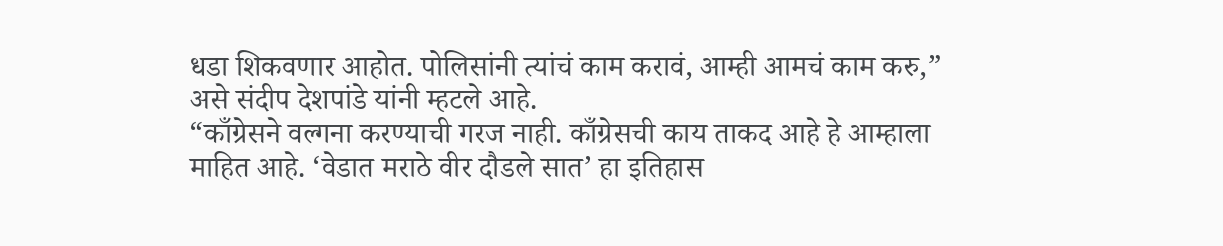धडा शिकवणार आहोत. पोलिसांनी त्यांचं काम करावं, आम्ही आमचं काम करु,” असे संदीप देशपांडे यांनी म्हटले आहे.
“काँग्रेसने वल्गना करण्याची गरज नाही. काँग्रेसची काय ताकद आहे हे आम्हाला माहित आहे. ‘वेडात मराठे वीर दौडले सात’ हा इतिहास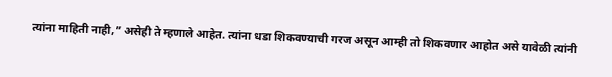त्यांना माहिती नाही,” असेही ते म्हणाले आहेत. त्यांना धडा शिकवण्याची गरज असून आम्ही तो शिकवणार आहोत असे यावेळी त्यांनी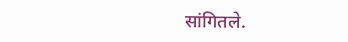सांगितले.